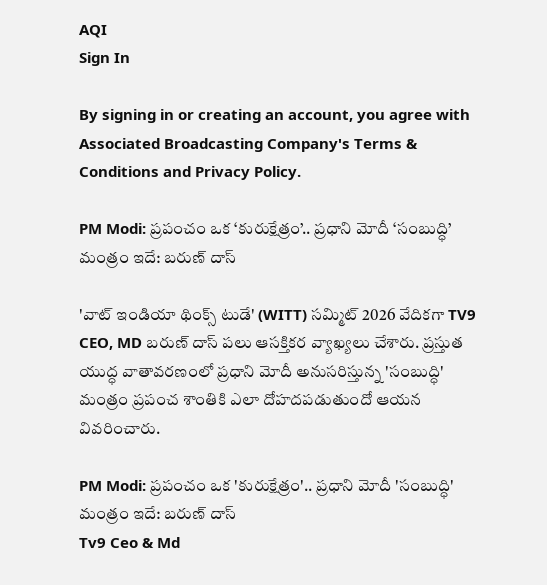AQI
Sign In

By signing in or creating an account, you agree with Associated Broadcasting Company's Terms & Conditions and Privacy Policy.

PM Modi: ప్రపంచం ఒక ‘కురుక్షేత్రం’.. ప్రధాని మోదీ ‘సంబుద్ధి’ మంత్రం ఇదే: బరుణ్ దాస్

'వాట్ ఇండియా థింక్స్ టుడే' (WITT) సమ్మిట్ 2026 వేదికగా TV9 CEO, MD బరుణ్ దాస్ పలు ఆసక్తికర వ్యాఖ్యలు చేశారు. ప్రస్తుత యుద్ధ వాతావరణంలో ప్రధాని మోదీ అనుసరిస్తున్న 'సంబుద్ధి' మంత్రం ప్రపంచ శాంతికి ఎలా దోహదపడుతుందో ఆయన వివరించారు.

PM Modi: ప్రపంచం ఒక 'కురుక్షేత్రం'.. ప్రధాని మోదీ 'సంబుద్ధి' మంత్రం ఇదే: బరుణ్ దాస్
Tv9 Ceo & Md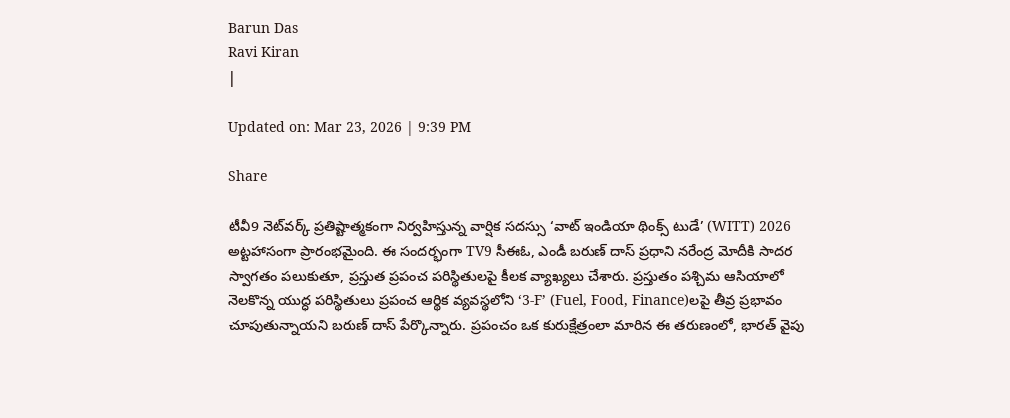Barun Das
Ravi Kiran
|

Updated on: Mar 23, 2026 | 9:39 PM

Share

టీవీ9 నెట్‌వర్క్ ప్రతిష్టాత్మకంగా నిర్వహిస్తున్న వార్షిక సదస్సు ‘వాట్ ఇండియా థింక్స్ టుడే’ (WITT) 2026 అట్టహాసంగా ప్రారంభమైంది. ఈ సందర్భంగా TV9 సీఈఓ, ఎండీ బరుణ్ దాస్ ప్రధాని నరేంద్ర మోదీకి సాదర స్వాగతం పలుకుతూ, ప్రస్తుత ప్రపంచ పరిస్థితులపై కీలక వ్యాఖ్యలు చేశారు. ప్రస్తుతం పశ్చిమ ఆసియాలో నెలకొన్న యుద్ధ పరిస్థితులు ప్రపంచ ఆర్థిక వ్యవస్థలోని ‘3-F’ (Fuel, Food, Finance)లపై తీవ్ర ప్రభావం చూపుతున్నాయని బరుణ్ దాస్ పేర్కొన్నారు. ప్రపంచం ఒక కురుక్షేత్రంలా మారిన ఈ తరుణంలో, భారత్ వైపు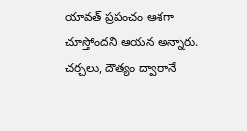యావత్ ప్రపంచం ఆశగా చూస్తోందని ఆయన అన్నారు. చర్చలు, దౌత్యం ద్వారానే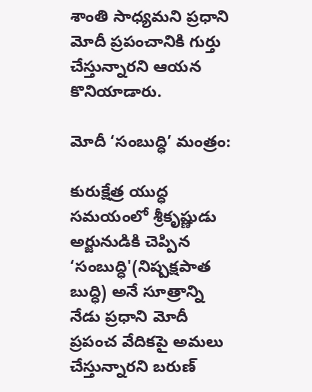శాంతి సాధ్యమని ప్రధాని మోదీ ప్రపంచానికి గుర్తు చేస్తున్నారని ఆయన కొనియాడారు.

మోదీ ‘సంబుద్ధి’ మంత్రం:

కురుక్షేత్ర యుద్ధ సమయంలో శ్రీకృష్ణుడు అర్జునుడికి చెప్పిన ‘సంబుద్ధి'(నిష్పక్షపాత బుద్ధి) అనే సూత్రాన్ని నేడు ప్రధాని మోదీ ప్రపంచ వేదికపై అమలు చేస్తున్నారని బరుణ్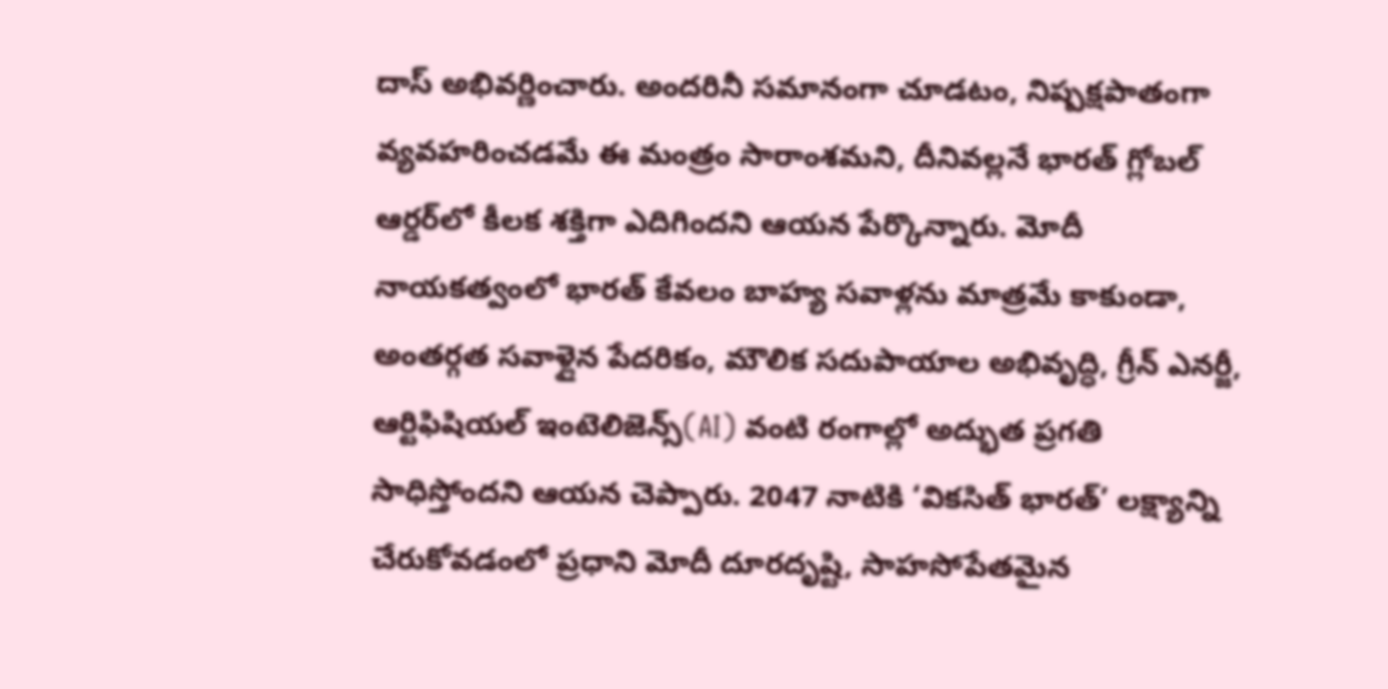దాస్ అభివర్ణించారు. అందరినీ సమానంగా చూడటం, నిష్పక్షపాతంగా వ్యవహరించడమే ఈ మంత్రం సారాంశమని, దీనివల్లనే భారత్ గ్లోబల్ ఆర్డర్‌లో కీలక శక్తిగా ఎదిగిందని ఆయన పేర్కొన్నారు. మోదీ నాయకత్వంలో భారత్ కేవలం బాహ్య సవాళ్లను మాత్రమే కాకుండా, అంతర్గత సవాళ్లైన పేదరికం, మౌలిక సదుపాయాల అభివృద్ధి, గ్రీన్ ఎనర్జీ, ఆర్టిఫిషియల్ ఇంటెలిజెన్స్(AI) వంటి రంగాల్లో అద్భుత ప్రగతి సాధిస్తోందని ఆయన చెప్పారు. 2047 నాటికి ‘వికసిత్ భారత్’ లక్ష్యాన్ని చేరుకోవడంలో ప్రధాని మోదీ దూరదృష్టి, సాహసోపేతమైన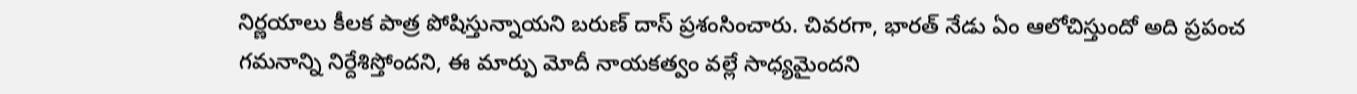నిర్ణయాలు కీలక పాత్ర పోషిస్తున్నాయని బరుణ్ దాస్ ప్రశంసించారు. చివరగా, భారత్ నేడు ఏం ఆలోచిస్తుందో అది ప్రపంచ గమనాన్ని నిర్దేశిస్తోందని, ఈ మార్పు మోదీ నాయకత్వం వల్లే సాధ్యమైందని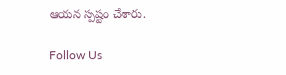ఆయన స్పష్టం చేశారు.

Follow Us